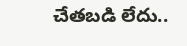చేతబడి లేదు..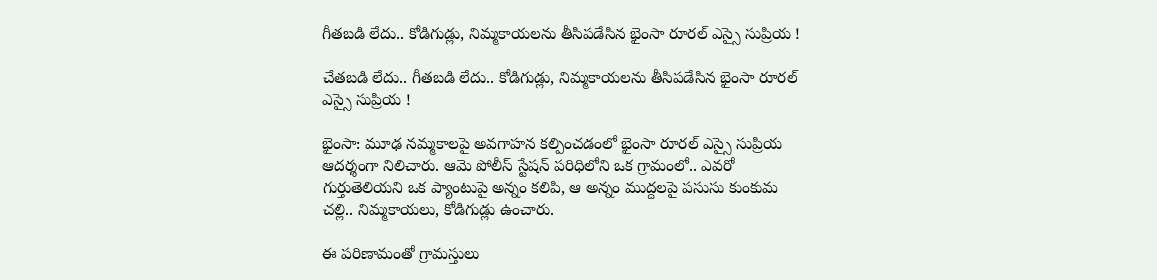గీతబడి లేదు.. కోడిగుడ్లు, నిమ్మకాయలను తీసిపడేసిన భైంసా రూరల్ ఎస్సై సుప్రియ !

చేతబడి లేదు.. గీతబడి లేదు.. కోడిగుడ్లు, నిమ్మకాయలను తీసిపడేసిన భైంసా రూరల్ ఎస్సై సుప్రియ !

భైంసా: మూఢ నమ్మకాలపై అవగాహన కల్పించడంలో భైంసా రూరల్ ఎస్సై సుప్రియ ఆదర్శంగా నిలిచారు. ఆమె పోలీస్ స్టేషన్ పరిధిలోని ఒక గ్రామంలో.. ఎవరో గుర్తుతెలియని ఒక ప్యాంటుపై అన్నం కలిపి, ఆ అన్నం ముద్దలపై పసుసు కుంకుమ చల్లి.. నిమ్మకాయలు, కోడిగుడ్లు ఉంచారు.

ఈ పరిణామంతో గ్రామస్తులు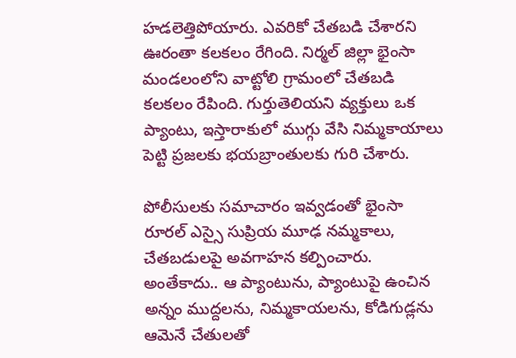హడలెత్తిపోయారు. ఎవరికో చేతబడి చేశారని ఊరంతా కలకలం రేగింది. నిర్మల్ జిల్లా భైంసా మండలంలోని వాట్టోలి గ్రామంలో చేతబడి కలకలం రేపింది. గుర్తుతెలియని వ్యక్తులు ఒక ప్యాంటు, ఇస్తారాకులో ముగ్గు వేసి నిమ్మకాయాలు పెట్టి ప్రజలకు భయబ్రాంతులకు గురి చేశారు.

పోలీసులకు సమాచారం ఇవ్వడంతో భైంసా రూరల్ ఎస్సై సుప్రియ మూఢ నమ్మకాలు, చేతబడులపై అవగాహన కల్పించారు. అంతేకాదు.. ఆ ప్యాంటును, ప్యాంటుపై ఉంచిన అన్నం ముద్దలను, నిమ్మకాయలను, కోడిగుడ్లను ఆమెనే చేతులతో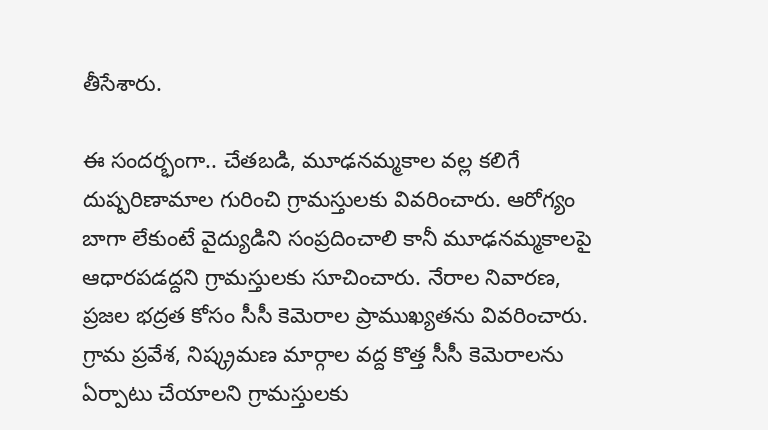తీసేశారు.

ఈ సందర్భంగా.. చేతబడి, మూఢనమ్మకాల వల్ల కలిగే దుష్పరిణామాల గురించి గ్రామస్తులకు వివరించారు. ఆరోగ్యం బాగా లేకుంటే వైద్యుడిని సంప్రదించాలి కానీ మూఢనమ్మకాలపై ఆధారపడద్దని గ్రామస్తులకు సూచించారు. నేరాల నివారణ, ప్రజల భద్రత కోసం సీసీ కెమెరాల ప్రాముఖ్యతను వివరించారు. గ్రామ ప్రవేశ, నిష్క్రమణ మార్గాల వద్ద కొత్త సీసీ కెమెరాలను ఏర్పాటు చేయాలని గ్రామస్తులకు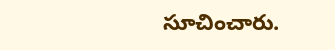సూచించారు.